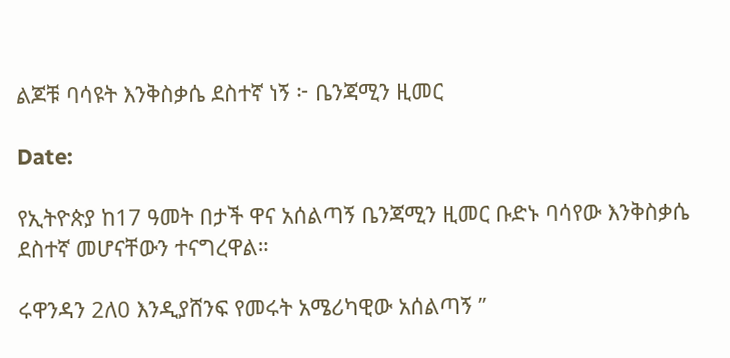ልጆቹ ባሳዩት እንቅስቃሴ ደስተኛ ነኝ ፦ ቤንጃሚን ዚመር

Date:

የኢትዮጵያ ከ17 ዓመት በታች ዋና አሰልጣኝ ቤንጃሚን ዚመር ቡድኑ ባሳየው እንቅስቃሴ ደስተኛ መሆናቸውን ተናግረዋል።

ሩዋንዳን 2ለ0 እንዲያሸንፍ የመሩት አሜሪካዊው አሰልጣኝ ”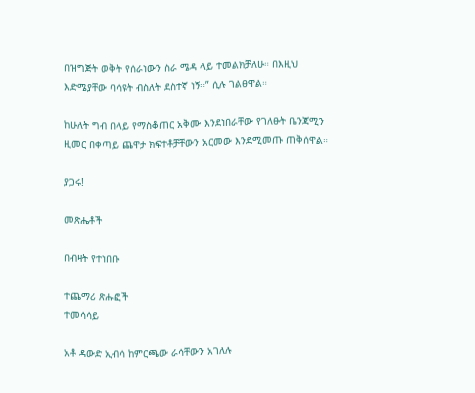በዝግጅት ወቅት የሰራነውን ስራ ሜዳ ላይ ተመልክቻለሁ። በእዚህ እድሜያቸው ባሳዩት ብስለት ደስተኛ ነኝ።” ሲሉ ገልፀዋል።

ከሁለት ግብ በላይ የማስቆጠር አቅሙ እንደነበራቸው የገለፁት ቤንጃሚን ዚመር በቀጣይ ጨዋታ ክፍተቶቻቸውን አርመው እንደሚመጡ ጠቅሰዋል።

ያጋሩ!

መጽሔቶች

በብዛት የተነበቡ

ተጨማሪ ጽሑፎች
ተመሳሳይ

አቶ ዳውድ ኢብሳ ከምርጫው ራሳቸውን አገለሉ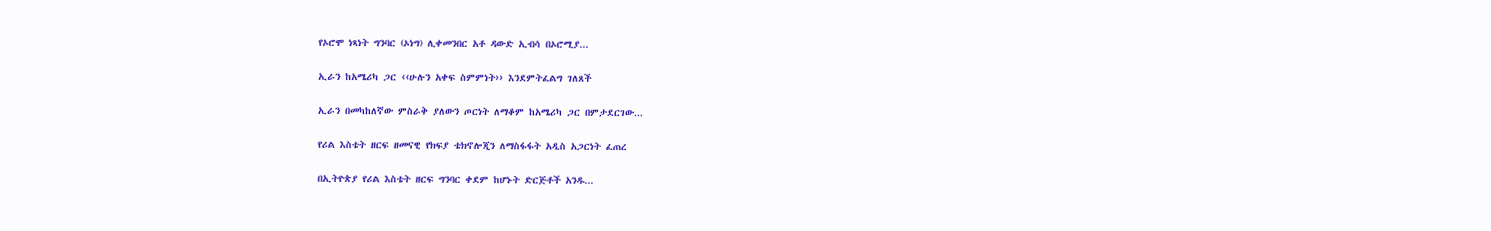የኦሮሞ ነጻነት ግንባር (ኦነግ) ሊቀመንበር አቶ ዳውድ ኢብሳ በኦሮሚያ...

ኢራን ከአሜሪካ ጋር ‹‹ሁሉን አቀፍ ስምምነት›› እንደምትፈልግ ገለጸች

ኢራን በመካከለኛው ምስራቅ ያለውን ጦርነት ለማቆም ከአሜሪካ ጋር በምታደርገው...

የሪል እስቴት ዘርፍ ዘመናዊ የክፍያ ቴክኖሎጂን ለማስፋፋት አዲስ አጋርነት ፈጠረ

በኢትዮጵያ የሪል እስቴት ዘርፍ ግንባር ቀደም ከሆኑት ድርጅቶች አንዱ...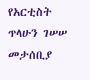የአርቲስት ጥላሁን ገሠሠ መታሰቢያ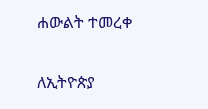ሐውልት ተመረቀ

ለኢትዮጵያ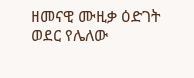ዘመናዊ ሙዚቃ ዕድገት ወደር የሌለው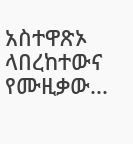አስተዋጽኦ ላበረከተውና የሙዚቃው...